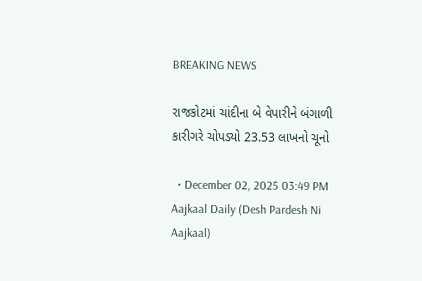BREAKING NEWS

રાજકોટમાં ચાંદીના બે વેપારીને બંગાળી કારીગરે ચોપડ્યો 23.53 લાખનો ચૂનો

  • December 02, 2025 03:49 PM
Aajkaal Daily (Desh Pardesh Ni Aajkaal)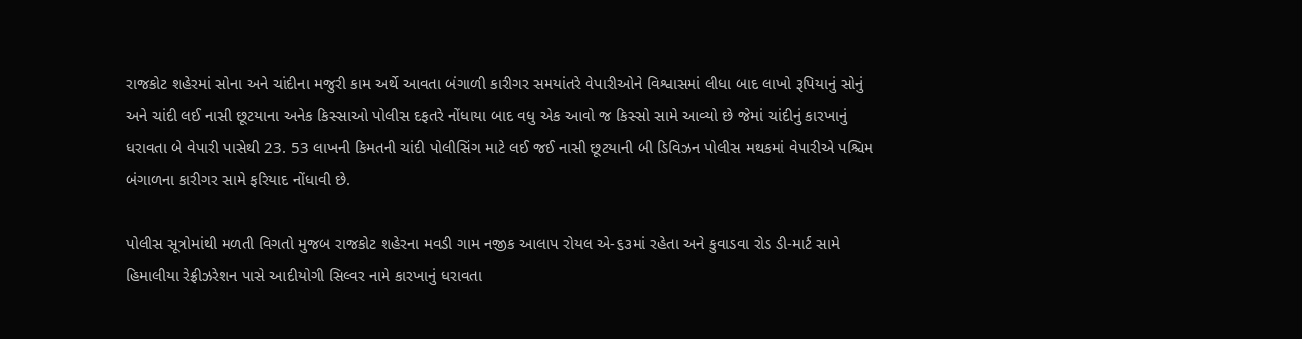રાજકોટ શહેરમાં સોના અને ચાંદીના મજુરી કામ અર્થે આવતા બંગાળી કારીગર સમયાંતરે વેપારીઓને વિશ્વાસમાં લીધા બાદ લાખો રૂપિયાનું સોનું અને ચાંદી લઈ નાસી છૂટયાના અનેક કિસ્સાઓ પોલીસ દફતરે નોંધાયા બાદ વધુ એક આવો જ કિસ્સો સામે આવ્યો છે જેમાં ચાંદીનું કારખાનું ધરાવતા બે વેપારી પાસેથી 23. 53 લાખની કિમતની ચાંદી પોલીસિંગ માટે લઈ જઈ નાસી છૂટયાની બી ડિવિઝન પોલીસ મથકમાં વેપારીએ પશ્ચિમ બંગાળના કારીગર સામે ફરિયાદ નોંધાવી છે.

પોલીસ સૂત્રોમાંથી મળતી વિગતો મુજબ રાજકોટ શહેરના મવડી ગામ નજીક આલાપ રોયલ એ-૬૩માં રહેતા અને કુવાડવા રોડ ડી-માર્ટ સામે હિમાલીયા રેફ્રીઝરેશન પાસે આદીયોગી સિલ્વર નામે કારખાનું ધરાવતા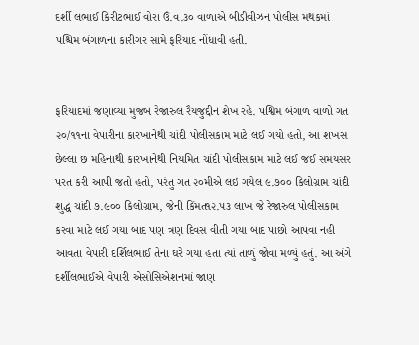દર્શી લભાઈ કિરીટભાઈ વોરા ઉં.વ.૩૦ વાળાએ બીડીવીઝન પોલીસ મથકમાં પશ્ચિમ બંગાળના કારીગર સામે ફરિયાદ નોંધાવી હતી.


ફરિયાદમાં જણાવ્યા મુજબ રેજારુલ રૈયજુદ્દીન શેખ રહે. પશ્વિમ બંગાળ વાળો ગત ૨૦/૧૧ના વેપારીના કારખાનેથી ચાંદી પોલીસકામ માટે લઈ ગયો હતો, આ શખસ છેલ્લા છ મહિનાથી કારખાનેથી નિયમિત ચાંદી પોલીસકામ માટે લઈ જઈ સમયસર પરત કરી આપી જતો હતો, પરંતુ ગત ૨૦મીએ લઇ ગયેલ ૯.૭૦૦ કિલોગ્રામ ચાંદી શુદ્ધ ચાંદી ૭.૯૦૦ કિલોગ્રામ, જેની કિંમત૧૨.૫૩ લાખ જે રેજારુલ પોલીસકામ કરવા માટે લઈ ગયા બાદ પણ ત્રણ દિવસ વીતી ગયા બાદ પાછો આપવા નહી આવતા વેપારી દર્શિલભાઈ તેના ઘરે ગયા હતા ત્યાં તાળું જોવા મળ્યું હતું. આ અંગે દર્શીલભાઈએ વેપારી એસોસિએશનમાં જાણ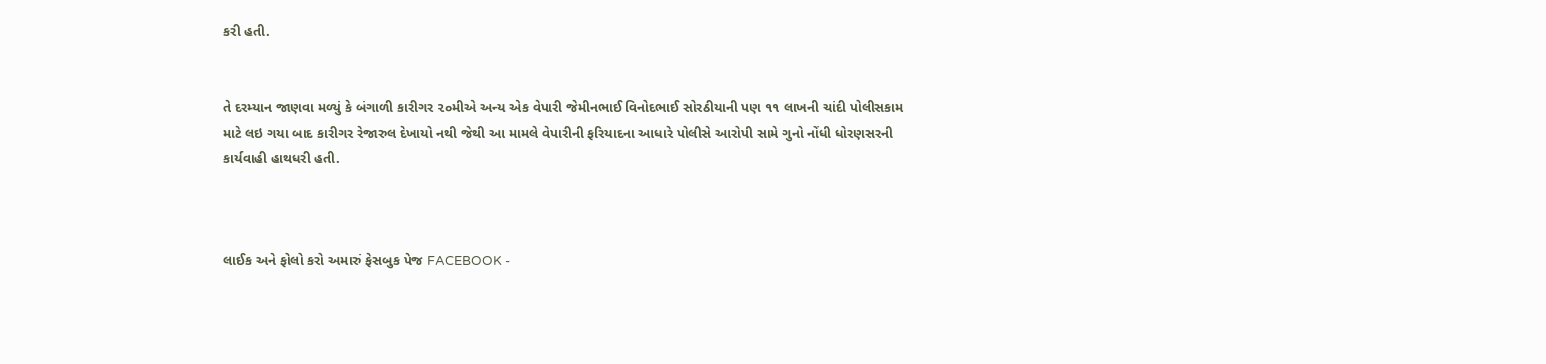કરી હતી.


તે દરમ્યાન જાણવા મળ્યું કે બંગાળી કારીગર ૨૦મીએ અન્ય એક વેપારી જેમીનભાઈ વિનોદભાઈ સોરઠીયાની પણ ૧૧ લાખની ચાંદી પોલીસકામ માટે લઇ ગયા બાદ કારીગર રેજારુલ દેખાયો નથી જેથી આ મામલે વેપારીની ફરિયાદના આધારે પોલીસે આરોપી સામે ગુનો નોંધી ધોરણસરની કાર્યવાહી હાથધરી હતી.



લાઈક અને ફોલો કરો અમારું ફેસબુક પેજ FACEBOOK -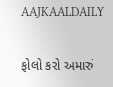AAJKAALDAILY


ફોલો કરો અમારું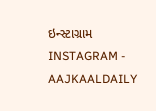ઇન્સ્ટાગ્રામ INSTAGRAM - AAJKAALDAILY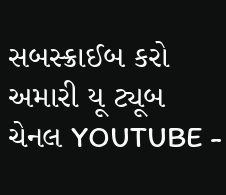સબસ્ક્રાઈબ કરો અમારી યૂ ટ્યૂબ ચેનલ YOUTUBE -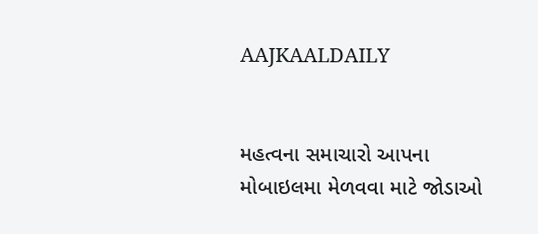AAJKAALDAILY


મહત્વના સમાચારો આપના મોબાઇલમા મેળવવા માટે જોડાઓ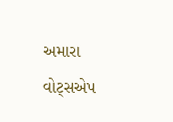અમારા વોટ્સએપ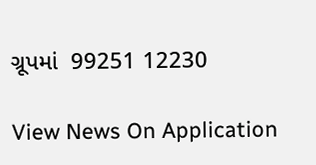ગ્રૂપમાં  99251 12230

View News On Application